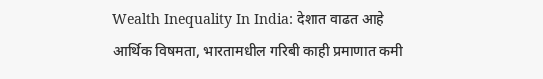Wealth Inequality In India: देशात वाढत आहे आर्थिक विषमता, भारतामधील गरिबी काही प्रमाणात कमी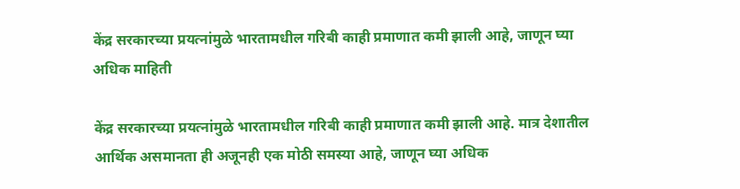केंद्र सरकारच्या प्रयत्नांमुळे भारतामधील गरिबी काही प्रमाणात कमी झाली आहे, जाणून घ्या अधिक माहिती

केंद्र सरकारच्या प्रयत्नांमुळे भारतामधील गरिबी काही प्रमाणात कमी झाली आहे. मात्र देशातील आर्थिक असमानता ही अजूनही एक मोठी समस्या आहे, जाणून घ्या अधिक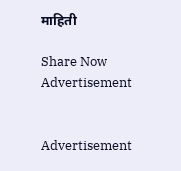माहिती

Share Now
Advertisement


Advertisement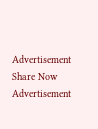Advertisement
Share Now
Advertisement